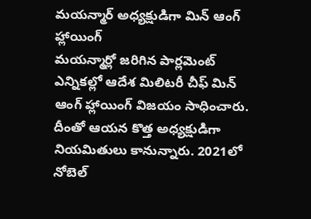మయన్మార్ అధ్యక్షుడిగా మిన్ ఆంగ్ హ్లాయింగ్
మయన్మార్లో జరిగిన పార్లమెంట్ ఎన్నికల్లో ఆదేశ మిలిటరీ చీఫ్ మిన్ ఆంగ్ హ్లాయింగ్ విజయం సాధించారు. దీంతో ఆయన కొత్త అధ్యక్షుడిగా నియమితులు కానున్నారు. 2021లో నోబెల్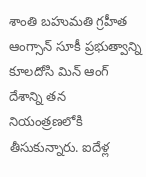శాంతి బహుమతి గ్రహీత ఆంగ్సాన్ సూకీ ప్రభుత్వాన్ని కూలదోసి మిన్ ఆంగ్ దేశాన్ని తన నియంత్రణలోకి తీసుకున్నారు. ఐదేళ్ల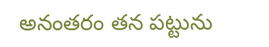అనంతరం తన పట్టును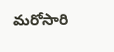మరోసారి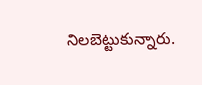నిలబెట్టుకున్నారు.